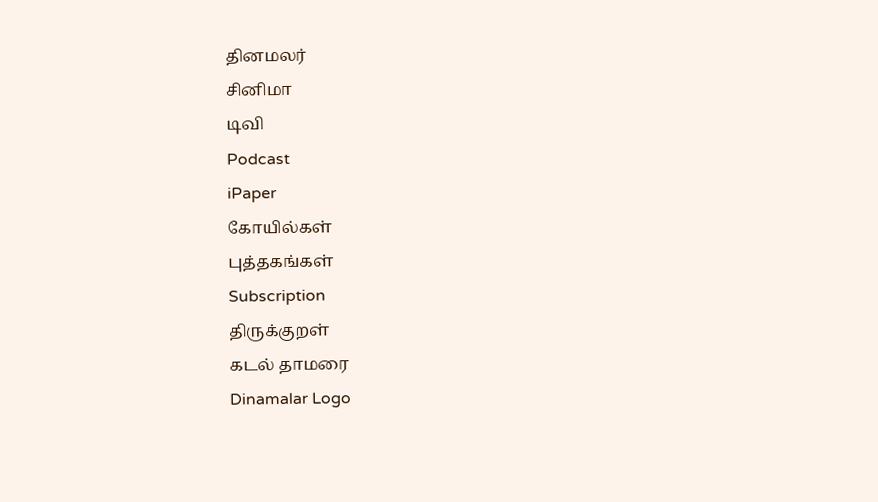தினமலர்
சினிமா
டிவி
Podcast
iPaper
கோயில்கள்
புத்தகங்கள்
Subscription
திருக்குறள்
கடல் தாமரை
Dinamalar Logo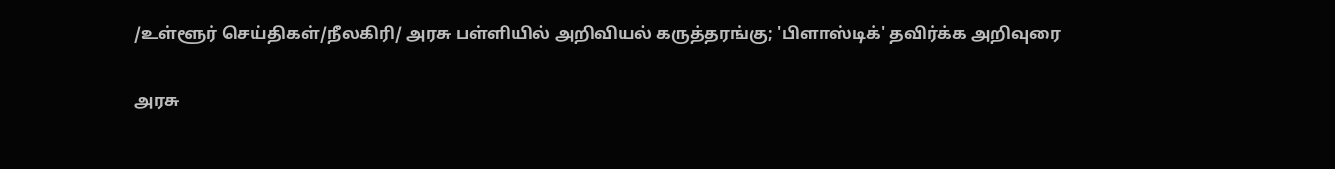/உள்ளூர் செய்திகள்/நீலகிரி/ அரசு பள்ளியில் அறிவியல் கருத்தரங்கு; 'பிளாஸ்டிக்' தவிர்க்க அறிவுரை

அரசு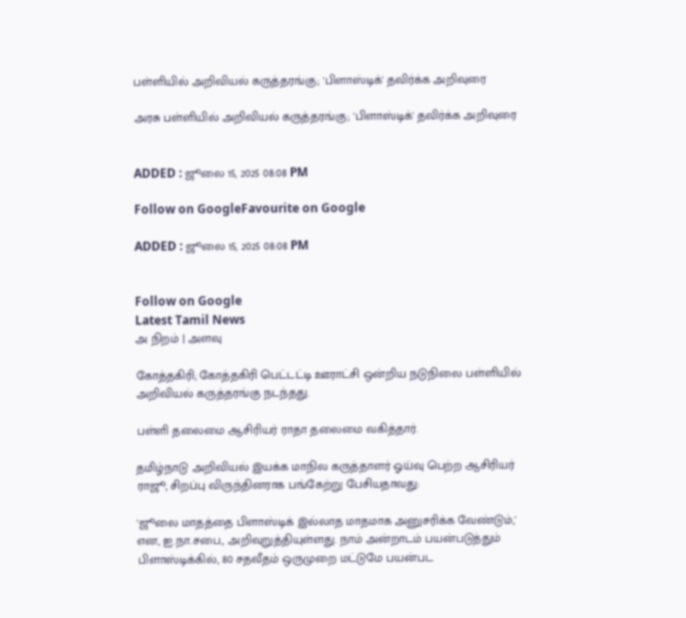பள்ளியில் அறிவியல் கருத்தரங்கு; 'பிளாஸ்டிக்' தவிர்க்க அறிவுரை

அரசு பள்ளியில் அறிவியல் கருத்தரங்கு; 'பிளாஸ்டிக்' தவிர்க்க அறிவுரை


ADDED : ஜூலை 15, 2025 08:08 PM

Follow on GoogleFavourite on Google

ADDED : ஜூலை 15, 2025 08:08 PM


Follow on Google
Latest Tamil News
அ நிறம் | அளவு

கோத்தகிரி; கோத்தகிரி பெட்டட்டி ஊராட்சி ஒன்றிய நடுநிலை பள்ளியில் அறிவியல் கருத்தரங்கு நடந்தது.

பள்ளி தலைமை ஆசிரியர் ராதா தலைமை வகித்தார்.

தமிழ்நாடு அறிவியல் இயக்க மாநில கருத்தாளர் ஓய்வு பெற்ற ஆசிரியர் ராஜூ, சிறப்பு விருந்தினராக பங்கேற்று பேசியதாவது:

'ஜூலை மாதத்தை பிளாஸ்டிக் இல்லாத மாதமாக அனுசரிக்க வேண்டும்,' என, ஐ.நா.சபை., அறிவுறுத்தியுள்ளது. நாம் அன்றாடம் பயன்படுத்தும் பிளாஸ்டிக்கில், 80 சதவீதம் ஒருமுறை மட்டுமே பயன்பட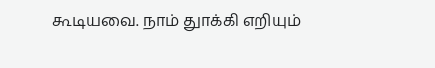கூடியவை. நாம் துாக்கி எறியும்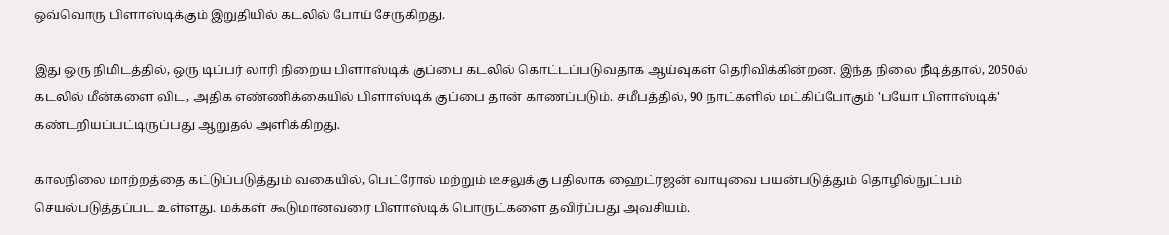ஒவ்வொரு பிளாஸ்டிக்கும் இறுதியில் கடலில் போய் சேருகிறது.

இது ஒரு நிமிடத்தில், ஒரு டிப்பர் லாரி நிறைய பிளாஸ்டிக் குப்பை கடலில் கொட்டப்படுவதாக ஆய்வுகள் தெரிவிக்கின்றன. இந்த நிலை நீடித்தால், 2050ல் கடலில் மீன்களை விட, அதிக எண்ணிக்கையில் பிளாஸ்டிக் குப்பை தான் காணப்படும். சமீபத்தில், 90 நாட்களில் மட்கிப்போகும் 'பயோ பிளாஸ்டிக்' கண்டறியப்பட்டிருப்பது ஆறுதல் அளிக்கிறது.

காலநிலை மாற்றத்தை கட்டுப்படுத்தும் வகையில், பெட்ரோல் மற்றும் டீசலுக்கு பதிலாக ஹைட்ரஜன் வாயுவை பயன்படுத்தும் தொழில்நுட்பம் செயல்படுத்தப்பட உள்ளது. மக்கள் கூடுமானவரை பிளாஸ்டிக் பொருட்களை தவிர்ப்பது அவசியம்.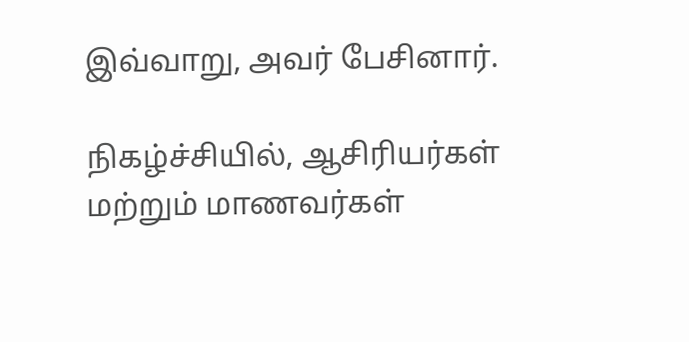இவ்வாறு, அவர் பேசினார்.

நிகழ்ச்சியில், ஆசிரியர்கள் மற்றும் மாணவர்கள்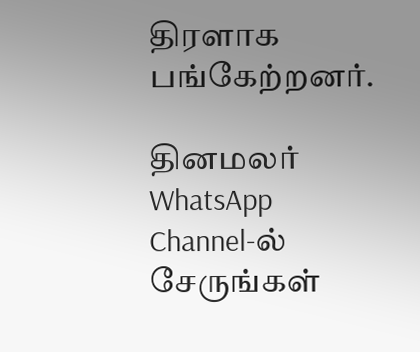திரளாக பங்கேற்றனர்.

தினமலர் WhatsApp Channel-ல் சேருங்கள்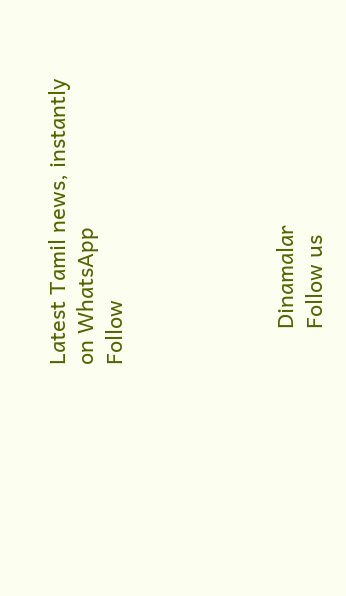Latest Tamil news, instantly on WhatsApp
Follow





      Dinamalar
      Follow us